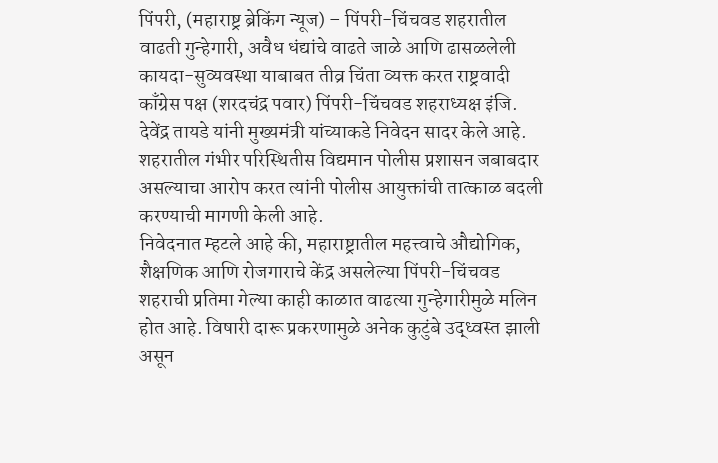पिंपरी, (महाराष्ट्र ब्रेकिंग न्यूज) – पिंपरी-चिंचवड शहरातील वाढती गुन्हेगारी, अवैध धंद्यांचे वाढते जाळे आणि ढासळलेली कायदा-सुव्यवस्था याबाबत तीव्र चिंता व्यक्त करत राष्ट्रवादी काँग्रेस पक्ष (शरदचंद्र पवार) पिंपरी-चिंचवड शहराध्यक्ष इंजि. देवेंद्र तायडे यांनी मुख्यमंत्री यांच्याकडे निवेदन सादर केले आहे. शहरातील गंभीर परिस्थितीस विद्यमान पोलीस प्रशासन जबाबदार असल्याचा आरोप करत त्यांनी पोलीस आयुक्तांची तात्काळ बदली करण्याची मागणी केली आहे.
निवेदनात म्हटले आहे की, महाराष्ट्रातील महत्त्वाचे औद्योगिक, शैक्षणिक आणि रोजगाराचे केंद्र असलेल्या पिंपरी-चिंचवड शहराची प्रतिमा गेल्या काही काळात वाढत्या गुन्हेगारीमुळे मलिन होत आहे. विषारी दारू प्रकरणामुळे अनेक कुटुंबे उद्ध्वस्त झाली असून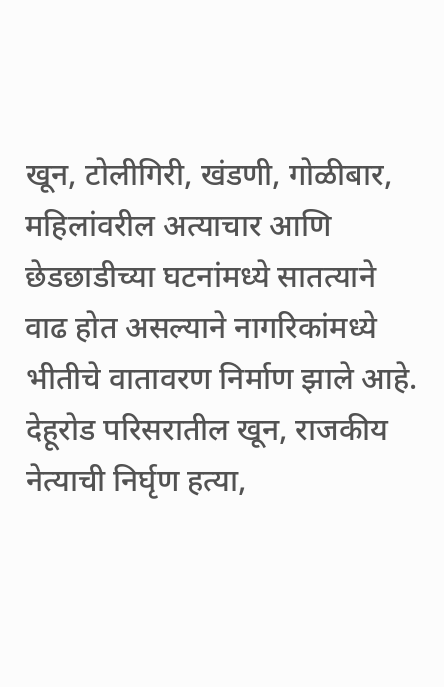खून, टोलीगिरी, खंडणी, गोळीबार, महिलांवरील अत्याचार आणि छेडछाडीच्या घटनांमध्ये सातत्याने वाढ होत असल्याने नागरिकांमध्ये भीतीचे वातावरण निर्माण झाले आहे.
देहूरोड परिसरातील खून, राजकीय नेत्याची निर्घृण हत्या,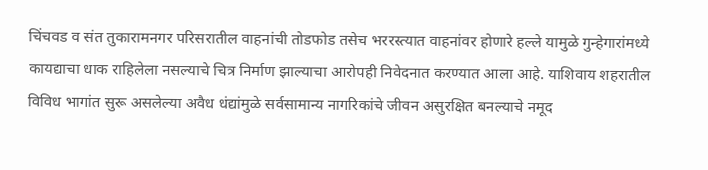चिंचवड व संत तुकारामनगर परिसरातील वाहनांची तोडफोड तसेच भररस्त्यात वाहनांवर होणारे हल्ले यामुळे गुन्हेगारांमध्ये कायद्याचा धाक राहिलेला नसल्याचे चित्र निर्माण झाल्याचा आरोपही निवेदनात करण्यात आला आहे. याशिवाय शहरातील विविध भागांत सुरू असलेल्या अवैध धंद्यांमुळे सर्वसामान्य नागरिकांचे जीवन असुरक्षित बनल्याचे नमूद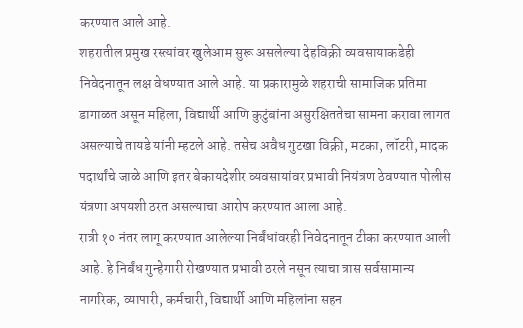करण्यात आले आहे.
शहरातील प्रमुख रस्त्यांवर खुलेआम सुरू असलेल्या देहविक्री व्यवसायाकडेही निवेदनातून लक्ष वेधण्यात आले आहे. या प्रकारामुळे शहराची सामाजिक प्रतिमा डागाळत असून महिला, विद्यार्थी आणि कुटुंबांना असुरक्षिततेचा सामना करावा लागत असल्याचे तायडे यांनी म्हटले आहे. तसेच अवैध गुटखा विक्री, मटका, लॉटरी, मादक पदार्थांचे जाळे आणि इतर बेकायदेशीर व्यवसायांवर प्रभावी नियंत्रण ठेवण्यात पोलीस यंत्रणा अपयशी ठरत असल्याचा आरोप करण्यात आला आहे.
रात्री १० नंतर लागू करण्यात आलेल्या निर्बंधांवरही निवेदनातून टीका करण्यात आली आहे. हे निर्बंध गुन्हेगारी रोखण्यात प्रभावी ठरले नसून त्याचा त्रास सर्वसामान्य नागरिक, व्यापारी, कर्मचारी, विद्यार्थी आणि महिलांना सहन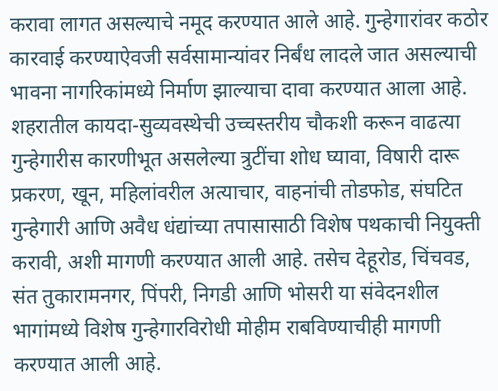करावा लागत असल्याचे नमूद करण्यात आले आहे. गुन्हेगारांवर कठोर कारवाई करण्याऐवजी सर्वसामान्यांवर निर्बंध लादले जात असल्याची भावना नागरिकांमध्ये निर्माण झाल्याचा दावा करण्यात आला आहे.
शहरातील कायदा-सुव्यवस्थेची उच्चस्तरीय चौकशी करून वाढत्या गुन्हेगारीस कारणीभूत असलेल्या त्रुटींचा शोध घ्यावा, विषारी दारू प्रकरण, खून, महिलांवरील अत्याचार, वाहनांची तोडफोड, संघटित गुन्हेगारी आणि अवैध धंद्यांच्या तपासासाठी विशेष पथकाची नियुक्ती करावी, अशी मागणी करण्यात आली आहे. तसेच देहूरोड, चिंचवड, संत तुकारामनगर, पिंपरी, निगडी आणि भोसरी या संवेदनशील भागांमध्ये विशेष गुन्हेगारविरोधी मोहीम राबविण्याचीही मागणी करण्यात आली आहे.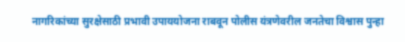नागरिकांच्या सुरक्षेसाठी प्रभावी उपाययोजना राबवून पोलीस यंत्रणेवरील जनतेचा विश्वास पुन्हा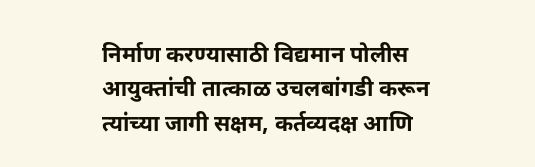निर्माण करण्यासाठी विद्यमान पोलीस आयुक्तांची तात्काळ उचलबांगडी करून त्यांच्या जागी सक्षम, कर्तव्यदक्ष आणि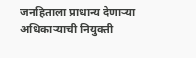जनहिताला प्राधान्य देणाऱ्या अधिकाऱ्याची नियुक्ती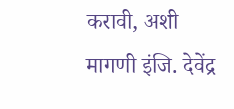करावी, अशी मागणी इंजि. देवेंद्र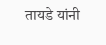तायडे यांनी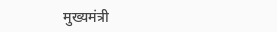मुख्यमंत्री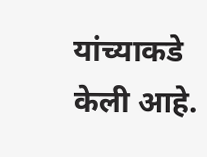यांच्याकडे केली आहे.